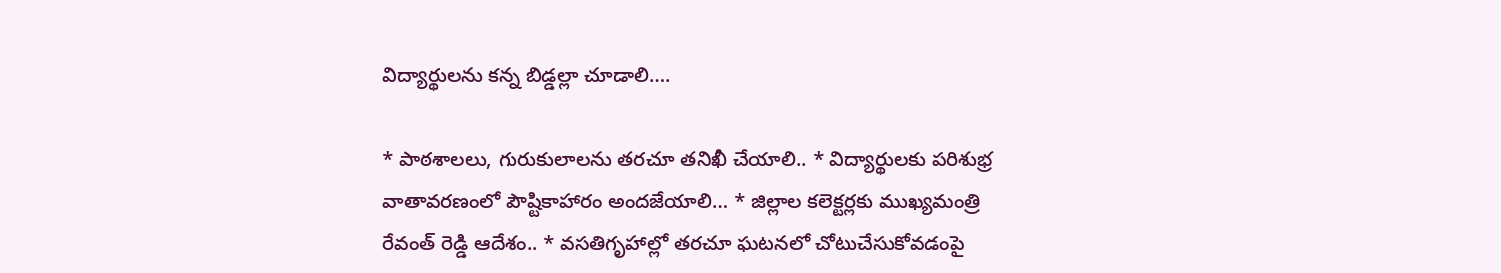విద్యార్థులను కన్న బిడ్డల్లా చూడాలి….

* పాఠశాలలు, గురుకులాలను తరచూ తనిఖీ చేయాలి.. * విద్యార్థులకు పరిశుభ్ర వాతావరణంలో పౌష్టికాహారం అందజేయాలి… * జిల్లాల కలెక్టర్లకు ముఖ్యమంత్రి రేవంత్ రెడ్డి ఆదేశం.. * వసతిగృహాల్లో తరచూ ఘటనలో చోటుచేసుకోవడంపై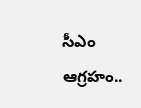సీఎం ఆగ్రహం..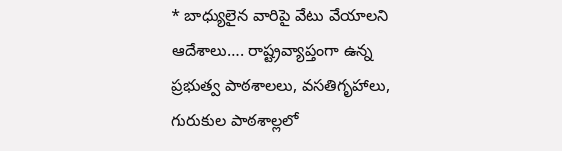* బాధ్యులైన వారిపై వేటు వేయాలని ఆదేశాలు…. రాష్ట్రవ్యాప్తంగా ఉన్న ప్రభుత్వ పాఠశాలలు, వసతిగృహాలు, గురుకుల పాఠశాల్లలో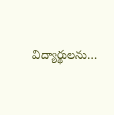విద్యార్థులను…